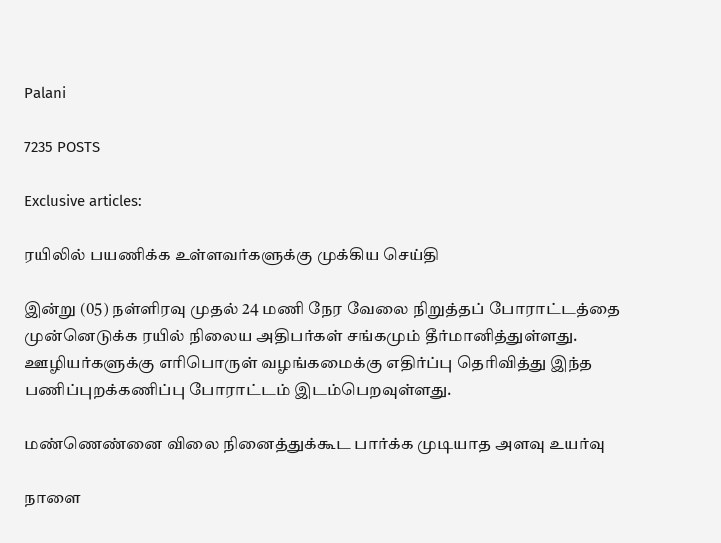Palani

7235 POSTS

Exclusive articles:

ரயிலில் பயணிக்க உள்ளவர்களுக்கு முக்கிய செய்தி

இன்று (05) நள்ளிரவு முதல் 24 மணி நேர வேலை நிறுத்தப் போராட்டத்தை முன்னெடுக்க ரயில் நிலைய அதிபர்கள் சங்கமும் தீர்மானித்துள்ளது. ஊழியர்களுக்கு எரிபொருள் வழங்கமைக்கு எதிர்ப்பு தெரிவித்து இந்த பணிப்புறக்கணிப்பு போராட்டம் இடம்பெறவுள்ளது.

மண்ணெண்னை விலை நினைத்துக்கூட பார்க்க முடியாத அளவு உயர்வு

நாளை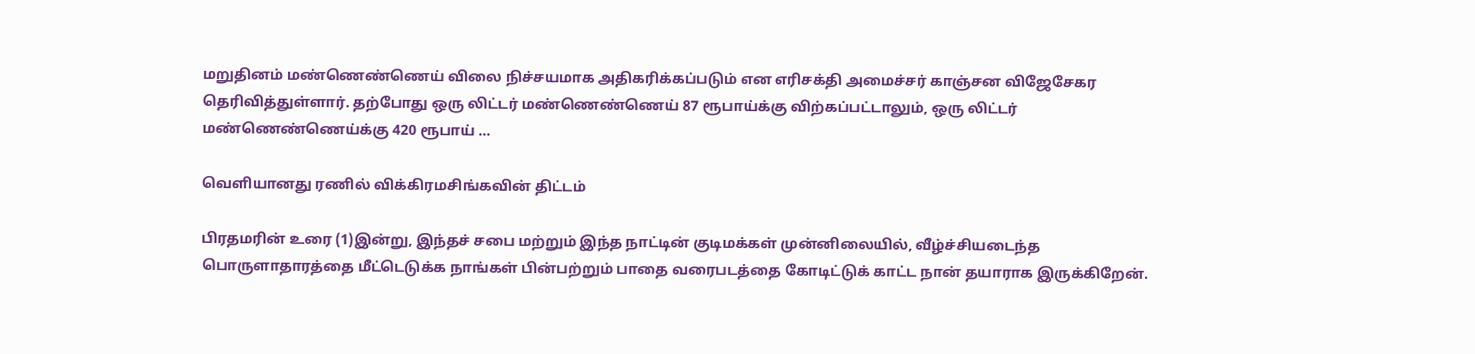மறுதினம் மண்ணெண்ணெய் விலை நிச்சயமாக அதிகரிக்கப்படும் என எரிசக்தி அமைச்சர் காஞ்சன விஜேசேகர தெரிவித்துள்ளார். தற்போது ஒரு லிட்டர் மண்ணெண்ணெய் 87 ரூபாய்க்கு விற்கப்பட்டாலும், ஒரு லிட்டர் மண்ணெண்ணெய்க்கு 420 ரூபாய் ...

வெளியானது ரணில் விக்கிரமசிங்கவின் திட்டம்

பிரதமரின் உரை (1)இன்று, இந்தச் சபை மற்றும் இந்த நாட்டின் குடிமக்கள் முன்னிலையில், வீழ்ச்சியடைந்த பொருளாதாரத்தை மீட்டெடுக்க நாங்கள் பின்பற்றும் பாதை வரைபடத்தை கோடிட்டுக் காட்ட நான் தயாராக இருக்கிறேன்.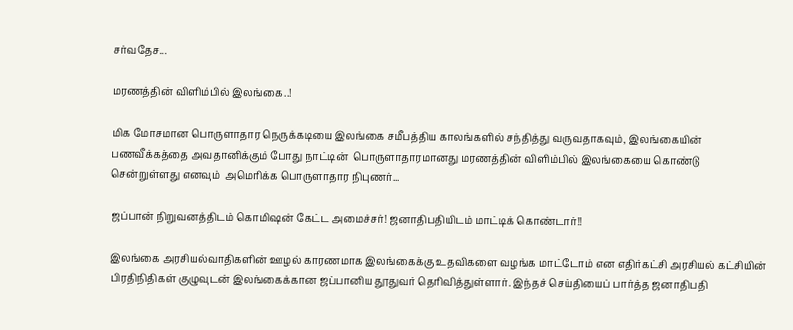சர்வதேச...

மரணத்தின் விளிம்பில் இலங்கை..!

மிக மோசமான பொருளாதார நெருக்கடியை இலங்கை சமீபத்திய காலங்களில் சந்தித்து வருவதாகவும், இலங்கையின் பணவீக்கத்தை அவதானிக்கும் போது நாட்டின்  பொருளாதாரமானது மரணத்தின் விளிம்பில் இலங்கையை கொண்டு சென்றுள்ளது எனவும்  அமெரிக்க பொருளாதார நிபுணர்...

ஜப்பான் நிறுவனத்திடம் கொமிஷன் கேட்ட அமைச்சர்! ஜனாதிபதியிடம் மாட்டிக் கொண்டார்!!

இலங்கை அரசியல்வாதிகளின் ஊழல் காரணமாக இலங்கைக்கு உதவிகளை வழங்க மாட்டோம் என எதிர்கட்சி அரசியல் கட்சியின் பிரதிநிதிகள் குழுவுடன் இலங்கைக்கான ஜப்பானிய தூதுவர் தெரிவித்துள்ளார். இந்தச் செய்தியைப் பார்த்த ஜனாதிபதி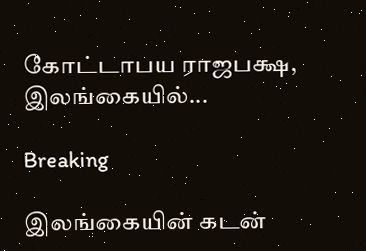கோட்டாபய ராஜபக்ஷ, இலங்கையில்...

Breaking

இலங்கையின் கடன்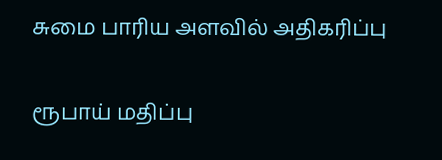சுமை பாரிய அளவில் அதிகரிப்பு

ரூபாய் மதிப்பு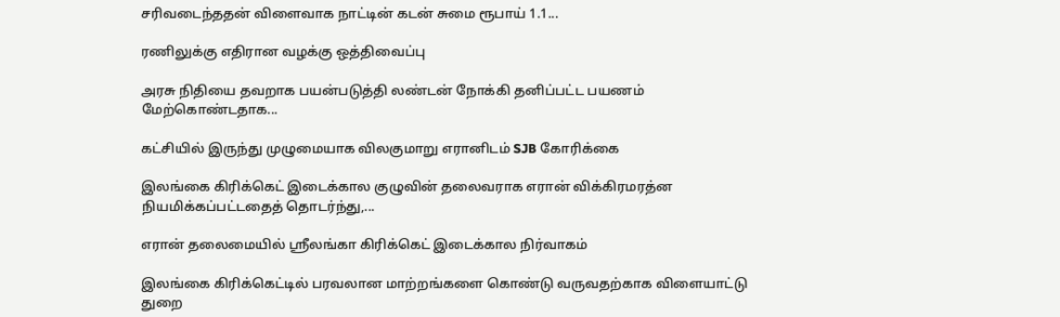சரிவடைந்ததன் விளைவாக நாட்டின் கடன் சுமை ரூபாய் 1.1...

ரணிலுக்கு எதிரான வழக்கு ஒத்திவைப்பு

அரசு நிதியை தவறாக பயன்படுத்தி லண்டன் நோக்கி தனிப்பட்ட பயணம் மேற்கொண்டதாக...

கட்சியில் இருந்து முழுமையாக விலகுமாறு எரானிடம் SJB கோரிக்கை

இலங்கை கிரிக்கெட் இடைக்கால குழுவின் தலைவராக எரான் விக்கிரமரத்ன நியமிக்கப்பட்டதைத் தொடர்ந்து,...

எரான் தலைமையில் ஸ்ரீலங்கா கிரிக்கெட் இடைக்கால நிர்வாகம்

இலங்கை கிரிக்கெட்டில் பரவலான மாற்றங்களை கொண்டு வருவதற்காக விளையாட்டு துறை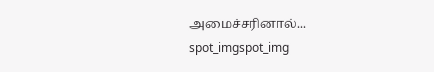அமைச்சரினால்...
spot_imgspot_img